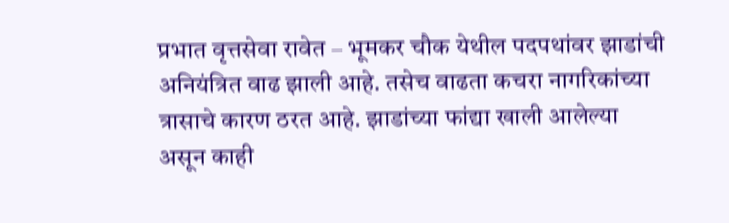प्रभात वृत्तसेवा रावेत – भूमकर चौक येथील पदपथांवर झाडांची अनियंत्रित वाढ झाली आहे. तसेच वाढता कचरा नागरिकांच्या त्रासाचे कारण ठरत आहे. झाडांच्या फांद्या खाली आलेल्या असून काही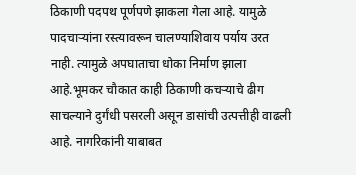ठिकाणी पदपथ पूर्णपणे झाकला गेला आहे. यामुळे पादचाऱ्यांना रस्त्यावरून चालण्याशिवाय पर्याय उरत नाही. त्यामुळे अपघाताचा धोका निर्माण झाला आहे.भूमकर चौकात काही ठिकाणी कचऱ्याचे ढीग साचल्याने दुर्गंधी पसरली असून डासांची उत्पत्तीही वाढली आहे. नागरिकांनी याबाबत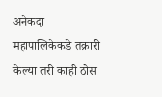अनेकदा महापालिकेकडे तक्रारी केल्या तरी काही ठोस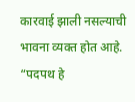कारवाई झाली नसल्याची भावना व्यक्त होत आहे. “पदपथ हे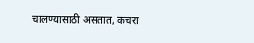चालण्यासाठी असतात, कचरा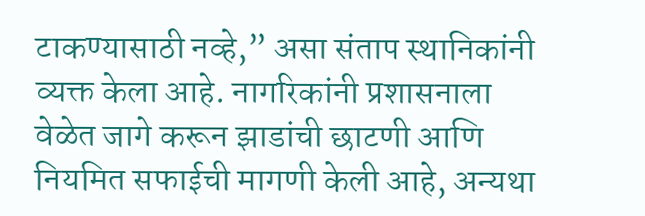टाकण्यासाठी नव्हे,” असा संताप स्थानिकांनी व्यक्त केला आहे. नागरिकांनी प्रशासनाला वेळेत जागे करून झाडांची छाटणी आणि नियमित सफाईची मागणी केली आहे, अन्यथा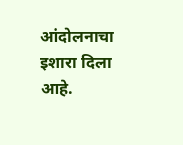आंदोलनाचा इशारा दिला आहे.